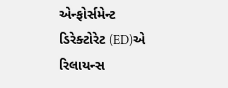એન્ફોર્સમેન્ટ ડિરેક્ટોરેટ (ED)એ રિલાયન્સ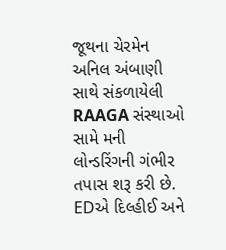જૂથના ચેરમેન અનિલ અંબાણી સાથે સંકળાયેલી RAAGA સંસ્થાઓ સામે મની લોન્ડરિંગની ગંભીર તપાસ શરૂ કરી છે. EDએ દિલ્હીઈ અને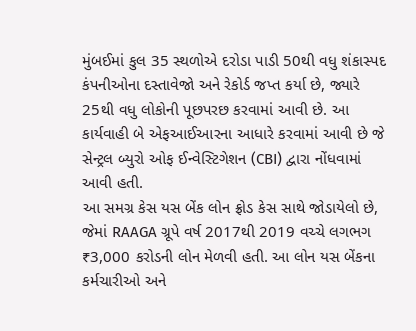મુંબઈમાં કુલ 35 સ્થળોએ દરોડા પાડી 50થી વધુ શંકાસ્પદ કંપનીઓના દસ્તાવેજો અને રેકોર્ડ જપ્ત કર્યા છે, જ્યારે 25થી વધુ લોકોની પૂછપરછ કરવામાં આવી છે. આ કાર્યવાહી બે એફઆઈઆરના આધારે કરવામાં આવી છે જે સેન્ટ્રલ બ્યુરો ઓફ ઈન્વેસ્ટિગેશન (CBI) દ્વારા નોંધવામાં આવી હતી.
આ સમગ્ર કેસ યસ બેંક લોન ફ્રોડ કેસ સાથે જોડાયેલો છે, જેમાં RAAGA ગ્રૂપે વર્ષ 2017થી 2019 વચ્ચે લગભગ ₹3,000 કરોડની લોન મેળવી હતી. આ લોન યસ બેંકના કર્મચારીઓ અને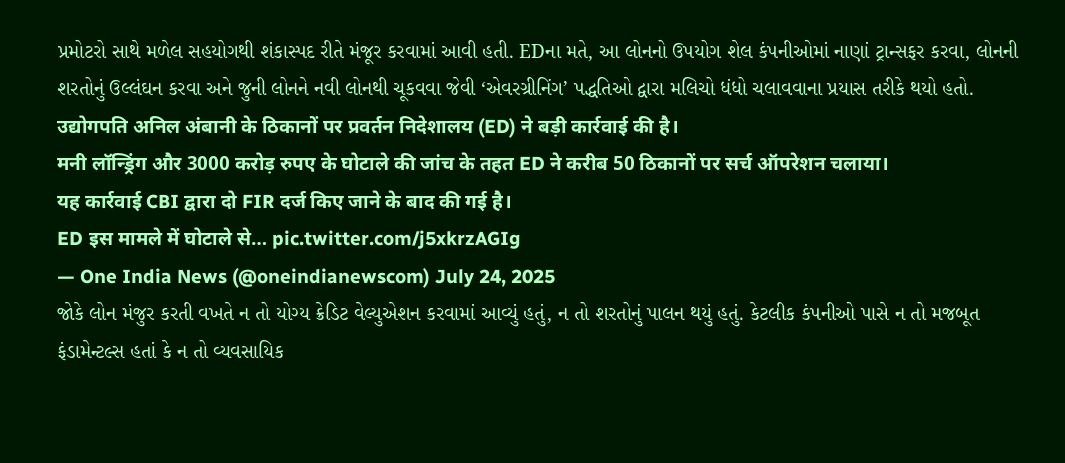પ્રમોટરો સાથે મળેલ સહયોગથી શંકાસ્પદ રીતે મંજૂર કરવામાં આવી હતી. EDના મતે, આ લોનનો ઉપયોગ શેલ કંપનીઓમાં નાણાં ટ્રાન્સફર કરવા, લોનની શરતોનું ઉલ્લંઘન કરવા અને જુની લોનને નવી લોનથી ચૂકવવા જેવી ‘એવરગ્રીનિંગ’ પદ્ધતિઓ દ્વારા મલિચો ધંધો ચલાવવાના પ્રયાસ તરીકે થયો હતો.
उद्योगपति अनिल अंबानी के ठिकानों पर प्रवर्तन निदेशालय (ED) ने बड़ी कार्रवाई की है।
मनी लॉन्ड्रिंग और 3000 करोड़ रुपए के घोटाले की जांच के तहत ED ने करीब 50 ठिकानों पर सर्च ऑपरेशन चलाया।
यह कार्रवाई CBI द्वारा दो FIR दर्ज किए जाने के बाद की गई है।
ED इस मामले में घोटाले से… pic.twitter.com/j5xkrzAGIg
— One India News (@oneindianewscom) July 24, 2025
જોકે લોન મંજુર કરતી વખતે ન તો યોગ્ય ક્રેડિટ વેલ્યુએશન કરવામાં આવ્યું હતું, ન તો શરતોનું પાલન થયું હતું. કેટલીક કંપનીઓ પાસે ન તો મજબૂત ફંડામેન્ટલ્સ હતાં કે ન તો વ્યવસાયિક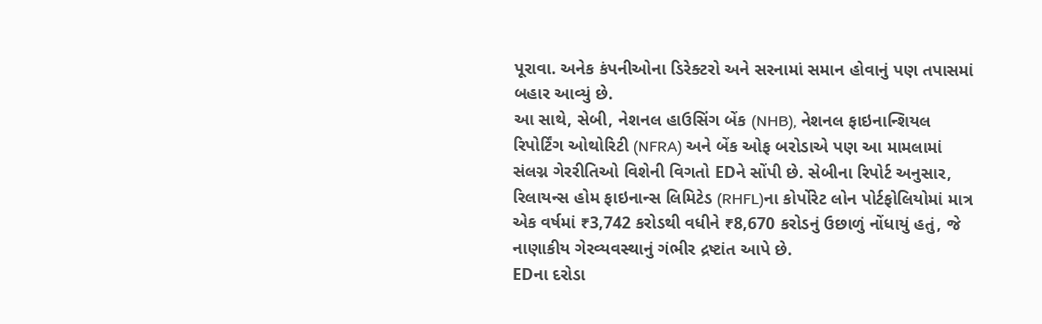પૂરાવા. અનેક કંપનીઓના ડિરેક્ટરો અને સરનામાં સમાન હોવાનું પણ તપાસમાં બહાર આવ્યું છે.
આ સાથે, સેબી, નેશનલ હાઉસિંગ બેંક (NHB), નેશનલ ફાઇનાન્શિયલ રિપોર્ટિંગ ઓથોરિટી (NFRA) અને બેંક ઓફ બરોડાએ પણ આ મામલામાં સંલગ્ન ગેરરીતિઓ વિશેની વિગતો EDને સોંપી છે. સેબીના રિપોર્ટ અનુસાર, રિલાયન્સ હોમ ફાઇનાન્સ લિમિટેડ (RHFL)ના કોર્પોરેટ લોન પોર્ટફોલિયોમાં માત્ર એક વર્ષમાં ₹3,742 કરોડથી વધીને ₹8,670 કરોડનું ઉછાળું નોંધાયું હતું, જે નાણાકીય ગેરવ્યવસ્થાનું ગંભીર દ્રષ્ટાંત આપે છે.
EDના દરોડા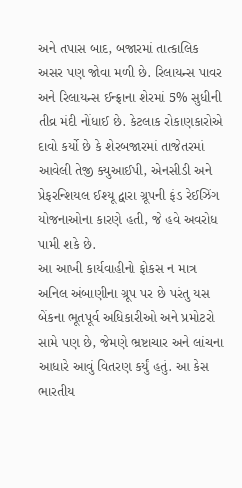અને તપાસ બાદ, બજારમાં તાત્કાલિક અસર પણ જોવા મળી છે. રિલાયન્સ પાવર અને રિલાયન્સ ઈન્ફ્રાના શેરમાં 5% સુધીની તીવ્ર મંદી નોંધાઈ છે. કેટલાક રોકાણકારોએ દાવો કર્યો છે કે શેરબજારમાં તાજેતરમાં આવેલી તેજી ક્યુઆઈપી, એનસીડી અને પ્રેફરન્શિયલ ઈશ્યૂ દ્વારા ગ્રૂપની ફંડ રેઈઝિંગ યોજનાઓના કારણે હતી, જે હવે અવરોધ પામી શકે છે.
આ આખી કાર્યવાહીનો ફોકસ ન માત્ર અનિલ અંબાણીના ગ્રૂપ પર છે પરંતુ યસ બેંકના ભૂતપૂર્વ અધિકારીઓ અને પ્રમોટરો સામે પણ છે, જેમણે ભ્રષ્ટાચાર અને લાંચના આધારે આવું વિતરણ કર્યું હતું. આ કેસ ભારતીય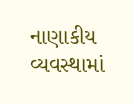નાણાકીય વ્યવસ્થામાં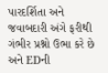પારદર્શિતા અને જવાબદારી અંગે ફરીથી ગંભીર પ્રશ્નો ઉભા કરે છે અને EDની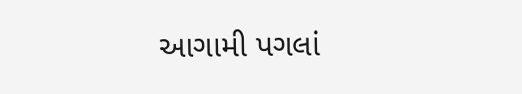આગામી પગલાં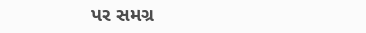પર સમગ્ર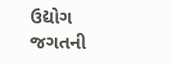ઉદ્યોગ જગતની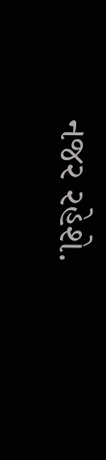નજર રહેશે.